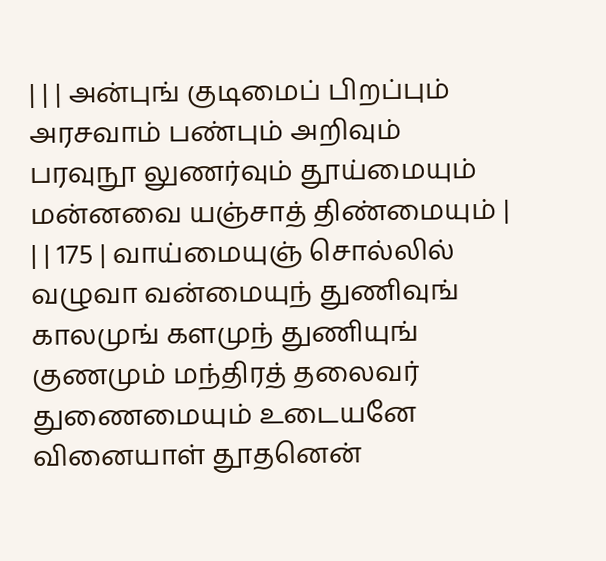| | | அன்புங் குடிமைப் பிறப்பும் அரசவாம் பண்பும் அறிவும் பரவுநூ லுணர்வும் தூய்மையும் மன்னவை யஞ்சாத் திண்மையும் |
| | 175 | வாய்மையுஞ் சொல்லில் வழுவா வன்மையுந் துணிவுங் காலமுங் களமுந் துணியுங் குணமும் மந்திரத் தலைவர் துணைமையும் உடையனே வினையாள் தூதனென்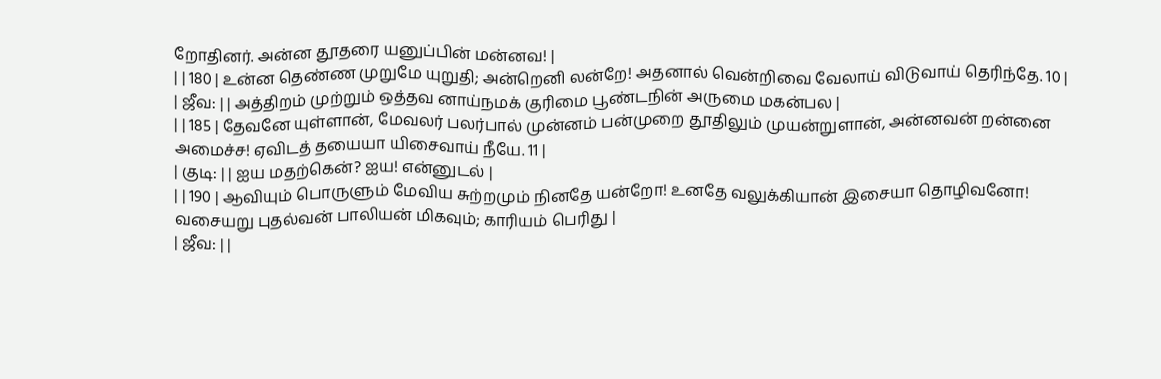றோதினர். அன்ன தூதரை யனுப்பின் மன்னவ! |
| | 180 | உன்ன தெண்ண முறுமே யுறுதி; அன்றெனி லன்றே! அதனால் வென்றிவை வேலாய் விடுவாய் தெரிந்தே. 10 |
| ஜீவ: | | அத்திறம் முற்றும் ஒத்தவ னாய்நமக் குரிமை பூண்டநின் அருமை மகன்பல |
| | 185 | தேவனே யுள்ளான், மேவலர் பலர்பால் முன்னம் பன்முறை தூதிலும் முயன்றுளான், அன்னவன் றன்னை அமைச்ச! ஏவிடத் தயையா யிசைவாய் நீயே. 11 |
| குடி: | | ஐய மதற்கென்? ஐய! என்னுடல் |
| | 190 | ஆவியும் பொருளும் மேவிய சுற்றமும் நினதே யன்றோ! உனதே வலுக்கியான் இசையா தொழிவனோ! வசையறு புதல்வன் பாலியன் மிகவும்; காரியம் பெரிது |
| ஜீவ: | |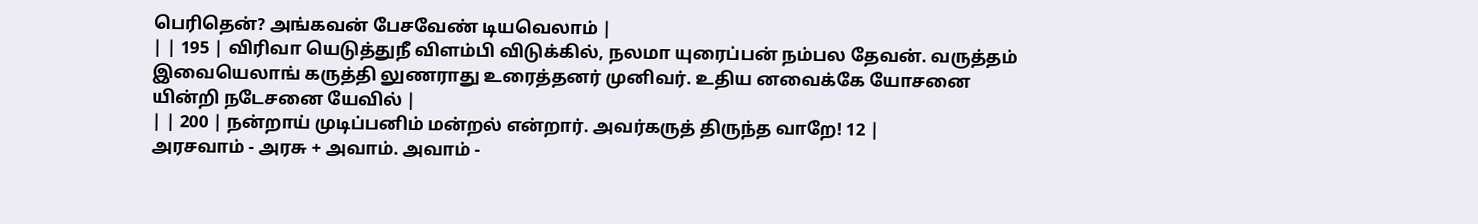பெரிதென்? அங்கவன் பேசவேண் டியவெலாம் |
| | 195 | விரிவா யெடுத்துநீ விளம்பி விடுக்கில், நலமா யுரைப்பன் நம்பல தேவன். வருத்தம் இவையெலாங் கருத்தி லுணராது உரைத்தனர் முனிவர். உதிய னவைக்கே யோசனை யின்றி நடேசனை யேவில் |
| | 200 | நன்றாய் முடிப்பனிம் மன்றல் என்றார். அவர்கருத் திருந்த வாறே! 12 |
அரசவாம் - அரசு + அவாம். அவாம் -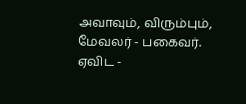அவாவும், விரும்பும், மேவலர் - பகைவர். ஏவிட -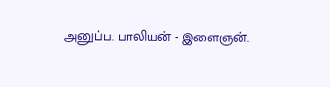அனுப்ப. பாலியன் - இளைஞன்.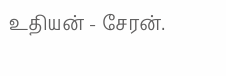உதியன் - சேரன்.